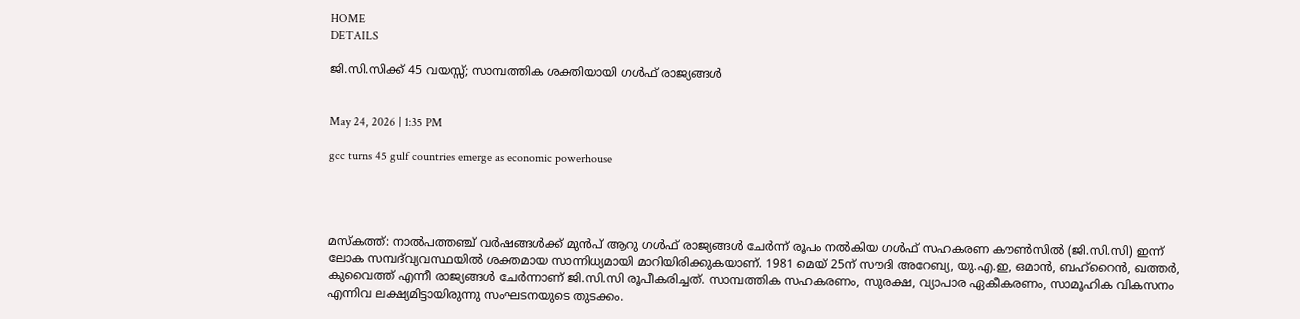HOME
DETAILS

ജി.സി.സിക്ക് 45 വയസ്സ്; സാമ്പത്തിക ശക്തിയായി ഗള്‍ഫ് രാജ്യങ്ങള്‍


May 24, 2026 | 1:35 PM

gcc turns 45 gulf countries emerge as economic powerhouse




മസ്‌കത്ത്: നാല്‍പത്തഞ്ച് വര്‍ഷങ്ങള്‍ക്ക് മുന്‍പ് ആറു ഗള്‍ഫ് രാജ്യങ്ങള്‍ ചേര്‍ന്ന് രൂപം നല്‍കിയ ഗള്‍ഫ് സഹകരണ കൗണ്‍സില്‍ (ജി.സി.സി) ഇന്ന് ലോക സമ്പദ്‌വ്യവസ്ഥയില്‍ ശക്തമായ സാന്നിധ്യമായി മാറിയിരിക്കുകയാണ്. 1981 മെയ് 25ന് സൗദി അറേബ്യ, യു.എ.ഇ, ഒമാന്‍, ബഹ്‌റൈന്‍, ഖത്തര്‍, കുവൈത്ത് എന്നീ രാജ്യങ്ങള്‍ ചേര്‍ന്നാണ് ജി.സി.സി രൂപീകരിച്ചത്. സാമ്പത്തിക സഹകരണം, സുരക്ഷ, വ്യാപാര ഏകീകരണം, സാമൂഹിക വികസനം എന്നിവ ലക്ഷ്യമിട്ടായിരുന്നു സംഘടനയുടെ തുടക്കം.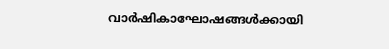വാര്‍ഷികാഘോഷങ്ങള്‍ക്കായി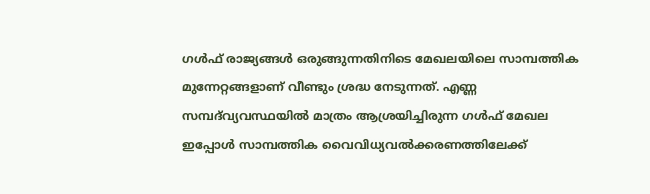ഗള്‍ഫ് രാജ്യങ്ങള്‍ ഒരുങ്ങുന്നതിനിടെ മേഖലയിലെ സാമ്പത്തിക മുന്നേറ്റങ്ങളാണ് വീണ്ടും ശ്രദ്ധ നേടുന്നത്. എണ്ണ സമ്പദ്‌വ്യവസ്ഥയില്‍ മാത്രം ആശ്രയിച്ചിരുന്ന ഗള്‍ഫ് മേഖല ഇപ്പോള്‍ സാമ്പത്തിക വൈവിധ്യവല്‍ക്കരണത്തിലേക്ക്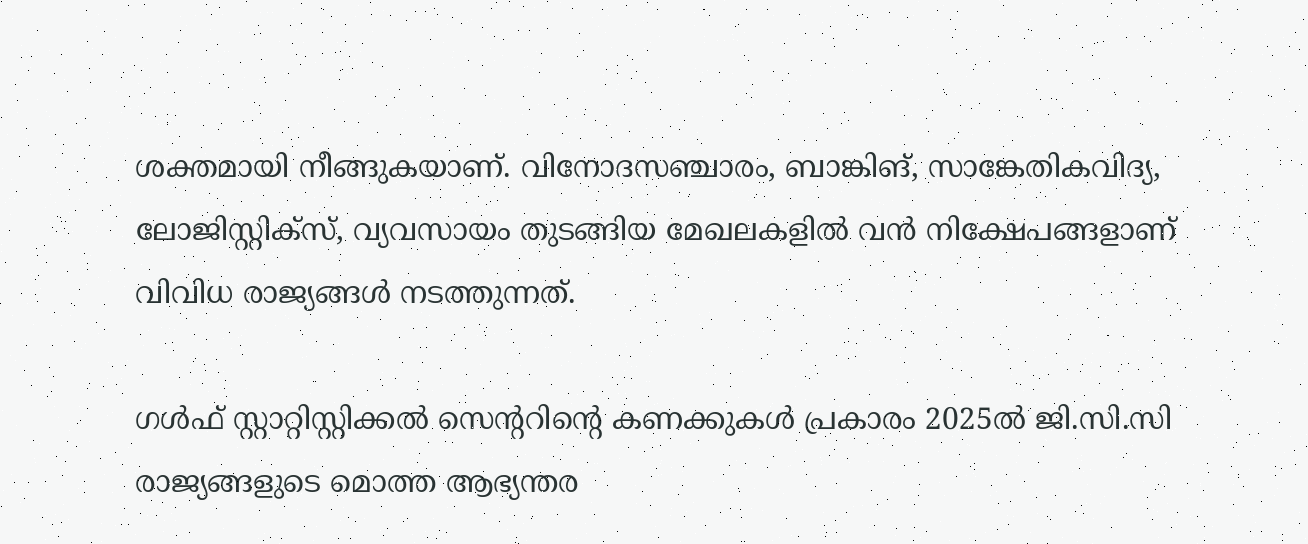ശക്തമായി നീങ്ങുകയാണ്. വിനോദസഞ്ചാരം, ബാങ്കിങ്, സാങ്കേതികവിദ്യ, ലോജിസ്റ്റിക്‌സ്, വ്യവസായം തുടങ്ങിയ മേഖലകളില്‍ വന്‍ നിക്ഷേപങ്ങളാണ് വിവിധ രാജ്യങ്ങള്‍ നടത്തുന്നത്.

ഗള്‍ഫ് സ്റ്റാറ്റിസ്റ്റിക്കല്‍ സെന്ററിന്റെ കണക്കുകള്‍ പ്രകാരം 2025ല്‍ ജി.സി.സി രാജ്യങ്ങളുടെ മൊത്ത ആഭ്യന്തര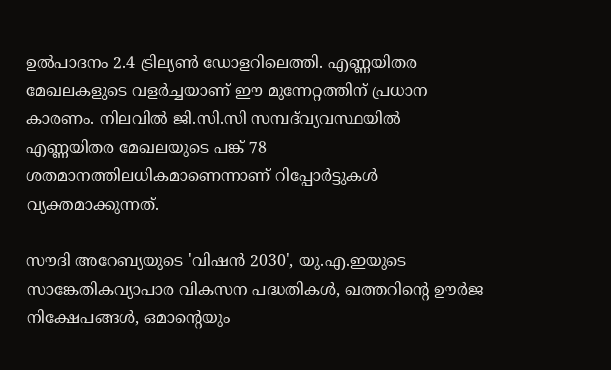ഉല്‍പാദനം 2.4 ട്രില്യണ്‍ ഡോളറിലെത്തി. എണ്ണയിതര മേഖലകളുടെ വളര്‍ച്ചയാണ് ഈ മുന്നേറ്റത്തിന് പ്രധാന കാരണം. നിലവില്‍ ജി.സി.സി സമ്പദ്‌വ്യവസ്ഥയില്‍ എണ്ണയിതര മേഖലയുടെ പങ്ക് 78 ശതമാനത്തിലധികമാണെന്നാണ് റിപ്പോര്‍ട്ടുകള്‍ വ്യക്തമാക്കുന്നത്.

സൗദി അറേബ്യയുടെ 'വിഷന്‍ 2030', യു.എ.ഇയുടെ സാങ്കേതികവ്യാപാര വികസന പദ്ധതികള്‍, ഖത്തറിന്റെ ഊര്‍ജ നിക്ഷേപങ്ങള്‍, ഒമാന്റെയും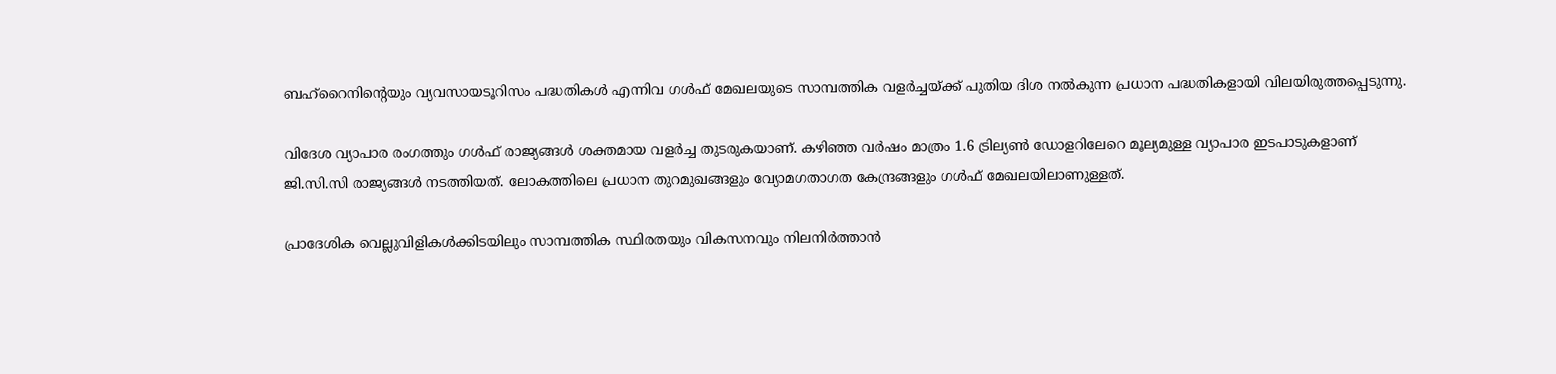ബഹ്‌റൈനിന്റെയും വ്യവസായടൂറിസം പദ്ധതികള്‍ എന്നിവ ഗള്‍ഫ് മേഖലയുടെ സാമ്പത്തിക വളര്‍ച്ചയ്ക്ക് പുതിയ ദിശ നല്‍കുന്ന പ്രധാന പദ്ധതികളായി വിലയിരുത്തപ്പെടുന്നു.

വിദേശ വ്യാപാര രംഗത്തും ഗള്‍ഫ് രാജ്യങ്ങള്‍ ശക്തമായ വളര്‍ച്ച തുടരുകയാണ്. കഴിഞ്ഞ വര്‍ഷം മാത്രം 1.6 ട്രില്യണ്‍ ഡോളറിലേറെ മൂല്യമുള്ള വ്യാപാര ഇടപാടുകളാണ് ജി.സി.സി രാജ്യങ്ങള്‍ നടത്തിയത്. ലോകത്തിലെ പ്രധാന തുറമുഖങ്ങളും വ്യോമഗതാഗത കേന്ദ്രങ്ങളും ഗള്‍ഫ് മേഖലയിലാണുള്ളത്.

പ്രാദേശിക വെല്ലുവിളികള്‍ക്കിടയിലും സാമ്പത്തിക സ്ഥിരതയും വികസനവും നിലനിര്‍ത്താന്‍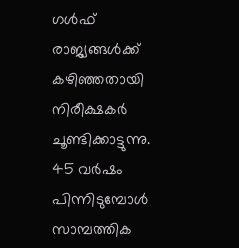ഗള്‍ഫ് രാജ്യങ്ങള്‍ക്ക് കഴിഞ്ഞതായി നിരീക്ഷകര്‍ ചൂണ്ടിക്കാട്ടുന്നു. 45 വര്‍ഷം പിന്നിടുമ്പോള്‍ സാമ്പത്തിക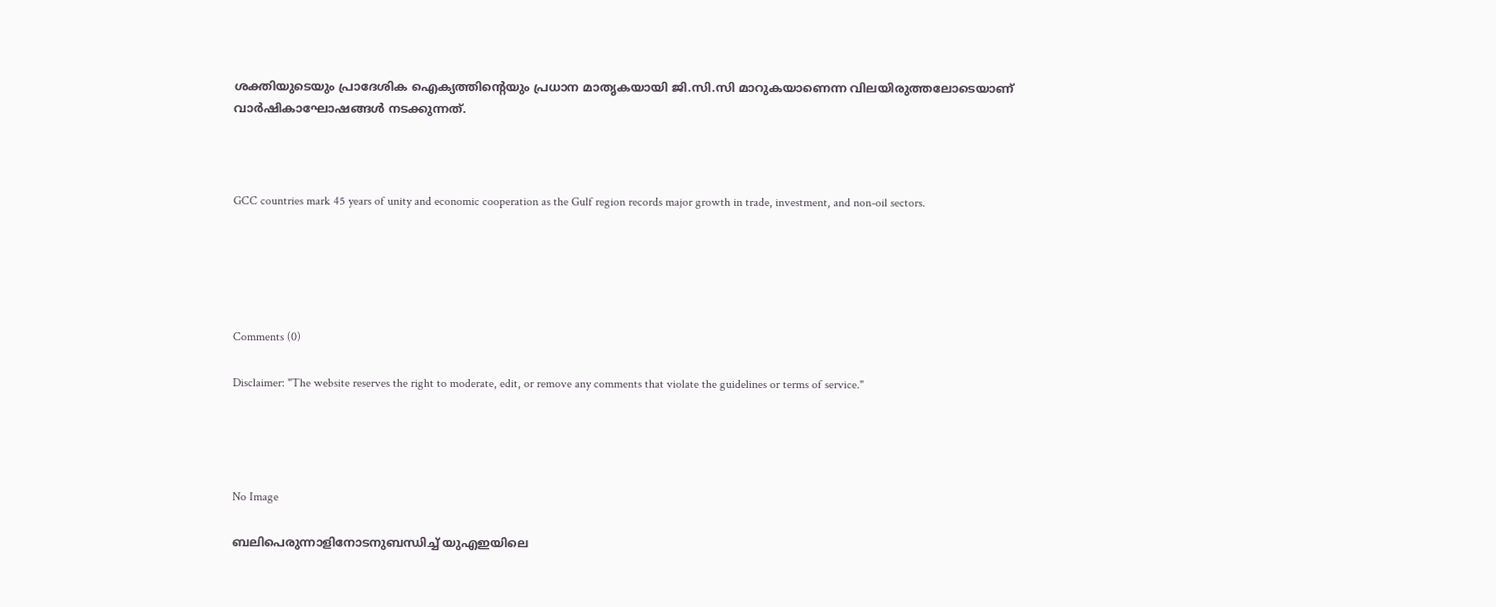ശക്തിയുടെയും പ്രാദേശിക ഐക്യത്തിന്റെയും പ്രധാന മാതൃകയായി ജി.സി.സി മാറുകയാണെന്ന വിലയിരുത്തലോടെയാണ് വാര്‍ഷികാഘോഷങ്ങള്‍ നടക്കുന്നത്.



GCC countries mark 45 years of unity and economic cooperation as the Gulf region records major growth in trade, investment, and non-oil sectors.





Comments (0)

Disclaimer: "The website reserves the right to moderate, edit, or remove any comments that violate the guidelines or terms of service."




No Image

ബലിപെരുന്നാളിനോടനുബന്ധിച്ച് യുഎഇയിലെ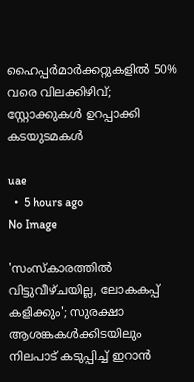ഹൈപ്പർമാർക്കറ്റുകളിൽ 50% വരെ വിലക്കിഴിവ്; സ്റ്റോക്കുകൾ ഉറപ്പാക്കി കടയുടമകൾ

uae
  •  5 hours ago
No Image

'സംസ്കാരത്തിൽ വിട്ടുവീഴ്ചയില്ല, ലോകകപ്പ് കളിക്കും'; സുരക്ഷാ ആശങ്കകൾക്കിടയിലും നിലപാട് കടുപ്പിച്ച് ഇറാൻ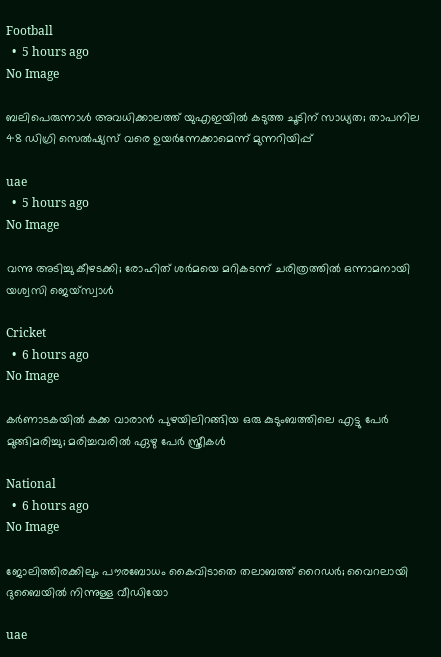Football
  •  5 hours ago
No Image

ബലിപെരുന്നാൾ അവധിക്കാലത്ത് യുഎഇയിൽ കടുത്ത ചൂടിന് സാധ്യത; താപനില 48 ഡിഗ്രി സെൽഷ്യസ് വരെ ഉയർന്നേക്കാമെന്ന് മുന്നറിയിപ്പ്

uae
  •  5 hours ago
No Image

വന്നു അടിച്ചു കീഴടക്കി; രോഹിത് ശര്‍മയെ മറികടന്ന് ചരിത്രത്തില്‍ ഒന്നാമനായി യശ്വസി ജെയ്സ്വാള്‍

Cricket
  •  6 hours ago
No Image

കർണാടകയിൽ കക്ക വാരാൻ പുഴയിലിറങ്ങിയ ഒരു കുടുംബത്തിലെ എട്ടു പേർ മുങ്ങിമരിച്ചു; മരിച്ചവരിൽ ഏഴു പേർ സ്ത്രീകൾ

National
  •  6 hours ago
No Image

ജോലിത്തിരക്കിലും പൗരബോധം കൈവിടാതെ തലാബത്ത് റൈഡർ; വൈറലായി ദുബൈയിൽ നിന്നുള്ള വീഡിയോ

uae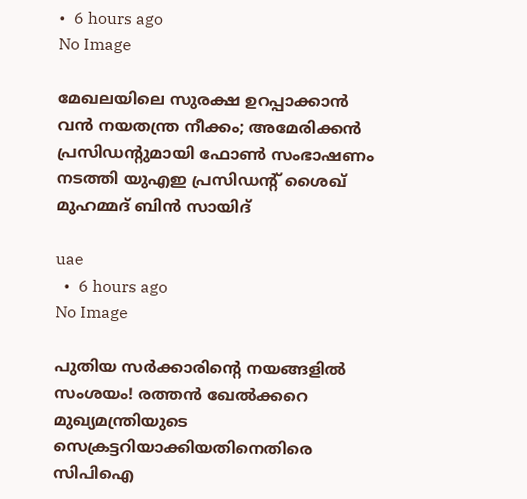•  6 hours ago
No Image

മേഖലയിലെ സുരക്ഷ ഉറപ്പാക്കാൻ വൻ നയതന്ത്ര നീക്കം; അമേരിക്കൻ പ്രസിഡന്റുമായി ഫോൺ സംഭാഷണം നടത്തി യുഎഇ പ്രസിഡന്റ് ശൈഖ് മുഹമ്മദ് ബിൻ സായിദ്

uae
  •  6 hours ago
No Image

പുതിയ സർക്കാരിന്റെ നയങ്ങളിൽ സംശയം! രത്തൻ ഖേൽക്കറെ മുഖ്യമന്ത്രിയുടെ സെക്രട്ടറിയാക്കിയതിനെതിരെ സിപിഐ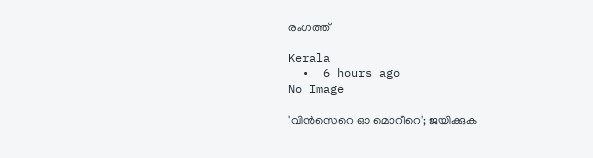രംഗത്ത്

Kerala
  •  6 hours ago
No Image

'വിൻസെറെ ഓ മൊറീറെ'; ജയിക്കുക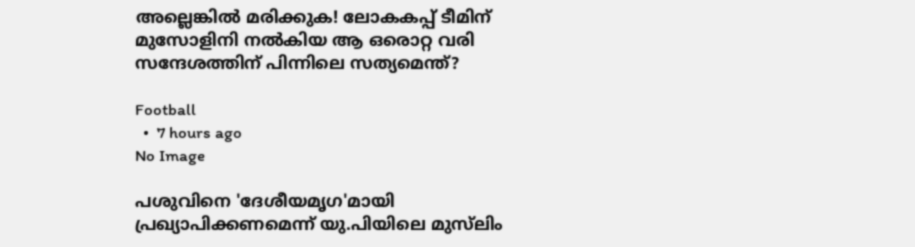അല്ലെങ്കിൽ മരിക്കുക! ലോകകപ്പ് ടീമിന് മുസോളിനി നൽകിയ ആ ഒരൊറ്റ വരി സന്ദേശത്തിന് പിന്നിലെ സത്യമെന്ത്?

Football
  •  7 hours ago
No Image

പശുവിനെ 'ദേശീയമൃഗ'മായി പ്രഖ്യാപിക്കണമെന്ന് യു.പിയിലെ മുസ്‌ലിം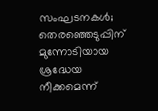സംഘടനകൾ; തെരഞ്ഞെടുപ്പിന് മുന്നോടിയായ ശ്രദ്ധേയ നീക്കമെന്ന്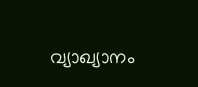വ്യാഖ്യാനം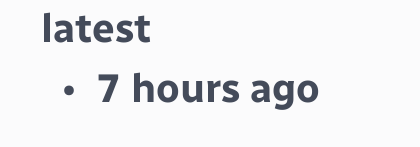latest
  •  7 hours ago